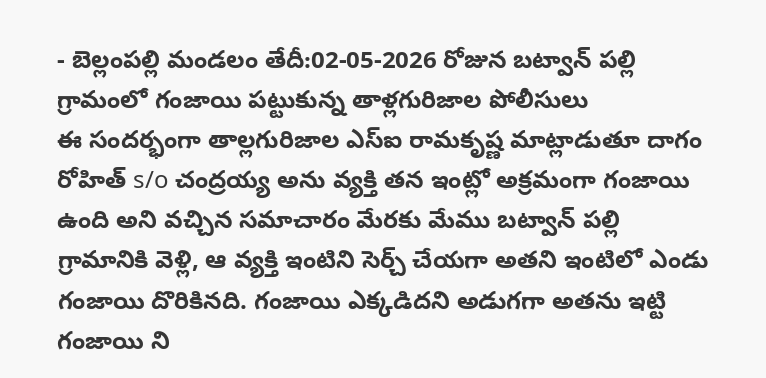- బెల్లంపల్లి మండలం తేదీ:02-05-2026 రోజున బట్వాన్ పల్లి గ్రామంలో గంజాయి పట్టుకున్న తాళ్లగురిజాల పోలీసులు
ఈ సందర్భంగా తాల్లగురిజాల ఎస్ఐ రామకృష్ణ మాట్లాడుతూ దాగం రోహిత్ s/o చంద్రయ్య అను వ్యక్తి తన ఇంట్లో అక్రమంగా గంజాయి ఉంది అని వచ్చిన సమాచారం మేరకు మేము బట్వాన్ పల్లి గ్రామానికి వెళ్లి, ఆ వ్యక్తి ఇంటిని సెర్చ్ చేయగా అతని ఇంటిలో ఎండు గంజాయి దొరికినది. గంజాయి ఎక్కడిదని అడుగగా అతను ఇట్టి గంజాయి ని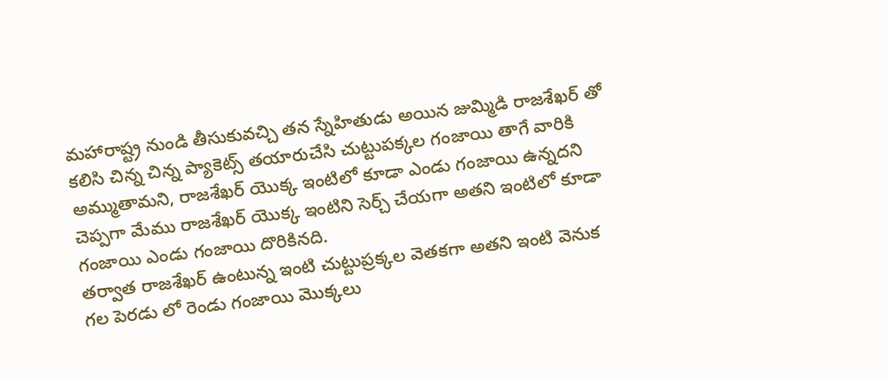మహారాష్ట్ర నుండి తీసుకువచ్చి తన స్నేహితుడు అయిన జుమ్మిడి రాజశేఖర్ తో కలిసి చిన్న చిన్న ప్యాకెట్స్ తయారుచేసి చుట్టుపక్కల గంజాయి తాగే వారికి అమ్ముతామని, రాజశేఖర్ యొక్క ఇంటిలో కూడా ఎండు గంజాయి ఉన్నదని చెప్పగా మేము రాజశేఖర్ యొక్క ఇంటిని సెర్చ్ చేయగా అతని ఇంటిలో కూడా గంజాయి ఎండు గంజాయి దొరికినది.
తర్వాత రాజశేఖర్ ఉంటున్న ఇంటి చుట్టుప్రక్కల వెతకగా అతని ఇంటి వెనుక గల పెరడు లో రెండు గంజాయి మొక్కలు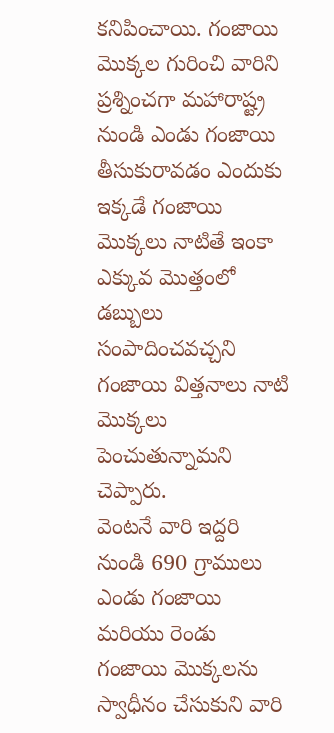కనిపించాయి. గంజాయి మొక్కల గురించి వారిని ప్రశ్నించగా మహారాష్ట్ర నుండి ఎండు గంజాయి తీసుకురావడం ఎందుకు ఇక్కడే గంజాయి మొక్కలు నాటితే ఇంకా ఎక్కువ మొత్తంలో డబ్బులు సంపాదించవచ్చని గంజాయి విత్తనాలు నాటి మొక్కలు పెంచుతున్నామని చెప్పారు.
వెంటనే వారి ఇద్దరి నుండి 690 గ్రాములు ఎండు గంజాయి మరియు రెండు గంజాయి మొక్కలను స్వాధీనం చేసుకుని వారి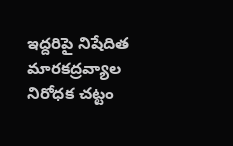ఇద్దరిపై నిషేదిత మారకద్రవ్యాల నిరోధక చట్టం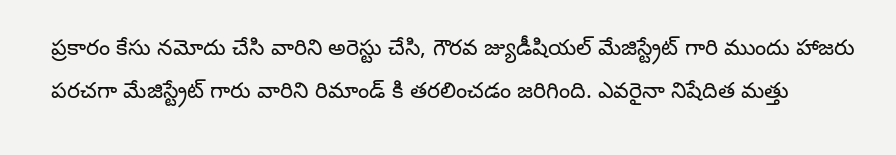ప్రకారం కేసు నమోదు చేసి వారిని అరెస్టు చేసి, గౌరవ జ్యుడీషియల్ మేజిస్ట్రేట్ గారి ముందు హాజరు పరచగా మేజిస్ట్రేట్ గారు వారిని రిమాండ్ కి తరలించడం జరిగింది. ఎవరైనా నిషేదిత మత్తు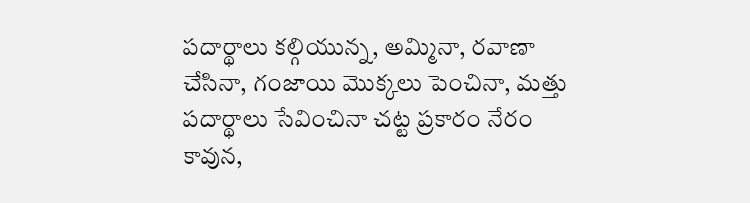పదార్థాలు కల్గియున్న, అమ్మినా, రవాణా చేసినా, గంజాయి మొక్కలు పెంచినా, మత్తు పదార్థాలు సేవించినా చట్ట ప్రకారం నేరం కావున,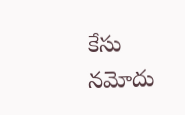కేసు నమోదు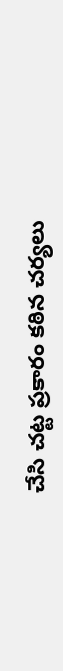చేసి చట్ట ప్రకారం కఠిన చర్యలు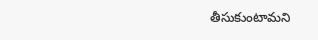తీసుకుంటామని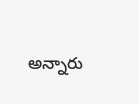అన్నారు